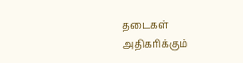தடைகள் அதிகரிக்கும்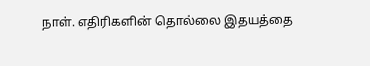நாள். எதிரிகளின் தொல்லை இதயத்தை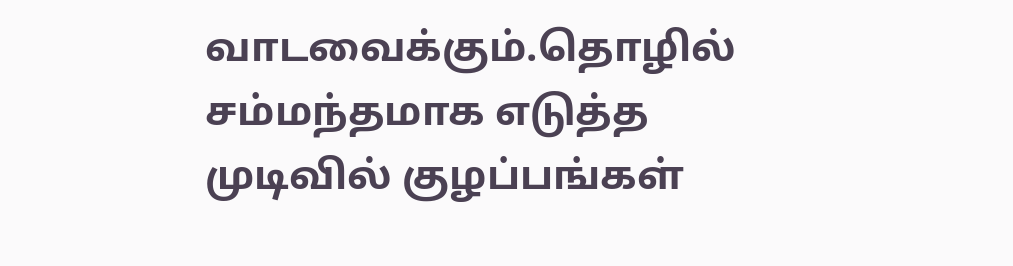வாடவைக்கும்.தொழில் சம்மந்தமாக எடுத்த முடிவில் குழப்பங்கள்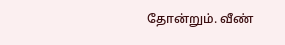தோன்றும். வீண்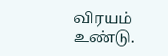விரயம் உண்டு.